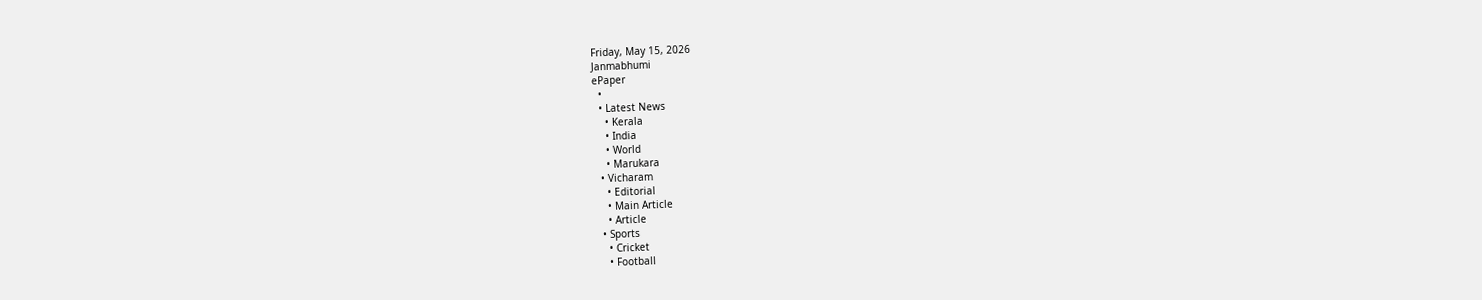Friday, May 15, 2026
Janmabhumi
ePaper
  •
  • Latest News
    • Kerala
    • India
    • World
    • Marukara
  • Vicharam
    • Editorial
    • Main Article
    • Article
  • Sports
    • Cricket
    • Football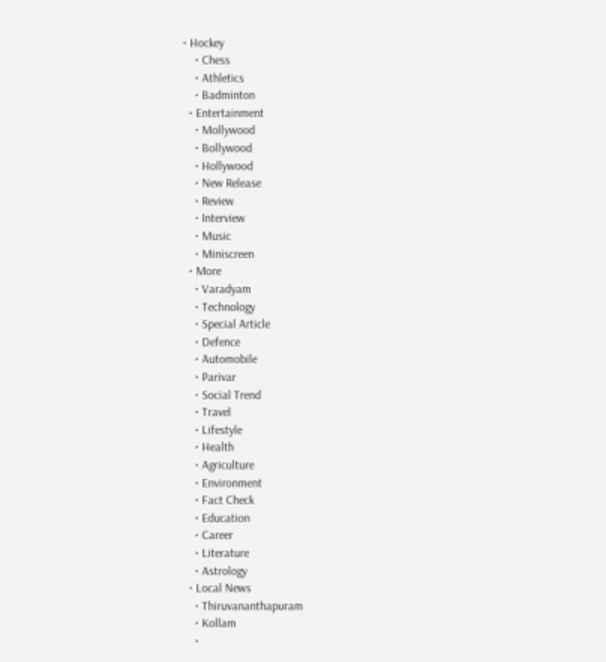• Hockey
    • Chess
    • Athletics
    • Badminton
  • Entertainment
    • Mollywood
    • Bollywood
    • Hollywood
    • New Release
    • Review
    • Interview
    • Music
    • Miniscreen
  • More
    • Varadyam
    • Technology
    • Special Article
    • Defence
    • Automobile
    • Parivar
    • Social Trend
    • Travel
    • Lifestyle
    • Health
    • Agriculture
    • Environment
    • Fact Check
    • Education
    • Career
    • Literature
    • Astrology
  • Local News
    • Thiruvananthapuram
    • Kollam
    •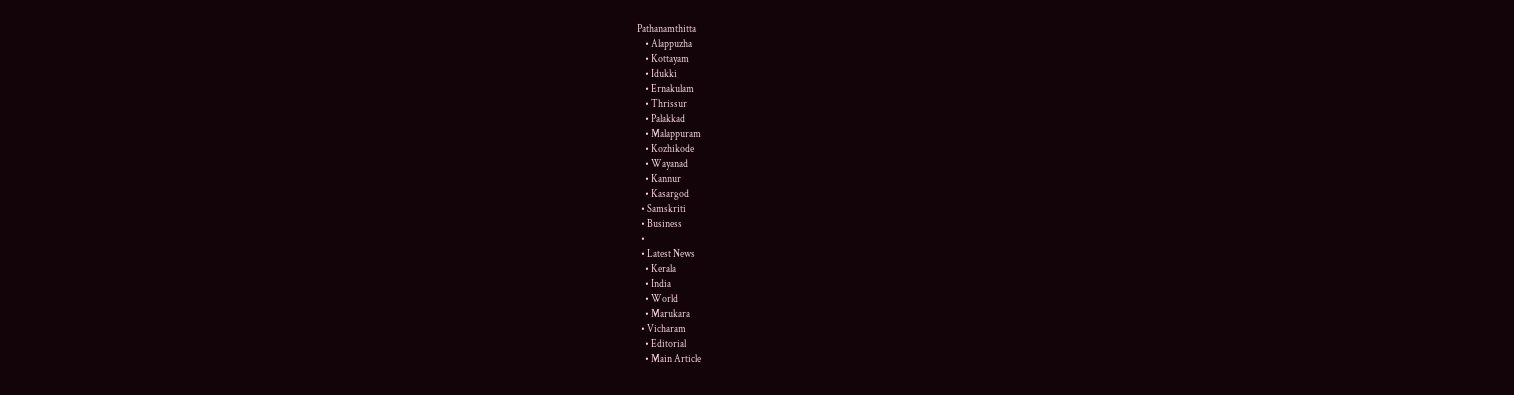Pathanamthitta
    • Alappuzha
    • Kottayam
    • Idukki
    • Ernakulam
    • Thrissur
    • Palakkad
    • Malappuram
    • Kozhikode
    • Wayanad
    • Kannur
    • Kasargod
  • Samskriti
  • Business
  •
  • Latest News
    • Kerala
    • India
    • World
    • Marukara
  • Vicharam
    • Editorial
    • Main Article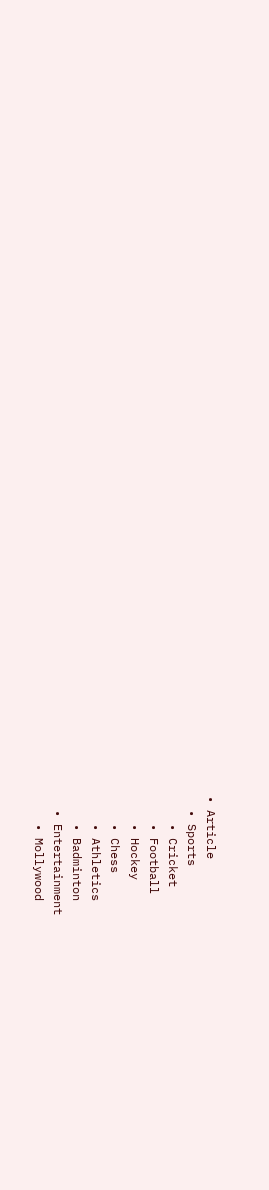• Article
  • Sports
    • Cricket
    • Football
    • Hockey
    • Chess
    • Athletics
    • Badminton
  • Entertainment
    • Mollywood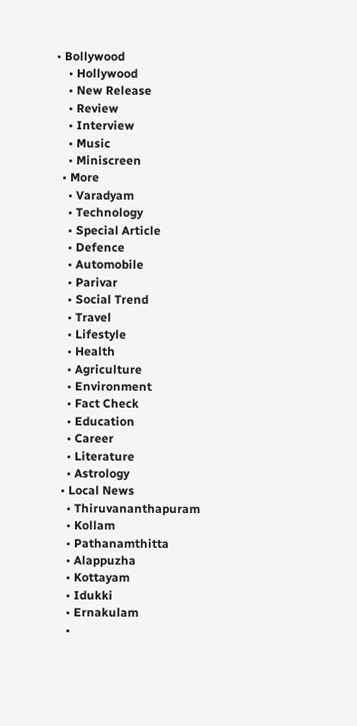• Bollywood
    • Hollywood
    • New Release
    • Review
    • Interview
    • Music
    • Miniscreen
  • More
    • Varadyam
    • Technology
    • Special Article
    • Defence
    • Automobile
    • Parivar
    • Social Trend
    • Travel
    • Lifestyle
    • Health
    • Agriculture
    • Environment
    • Fact Check
    • Education
    • Career
    • Literature
    • Astrology
  • Local News
    • Thiruvananthapuram
    • Kollam
    • Pathanamthitta
    • Alappuzha
    • Kottayam
    • Idukki
    • Ernakulam
    •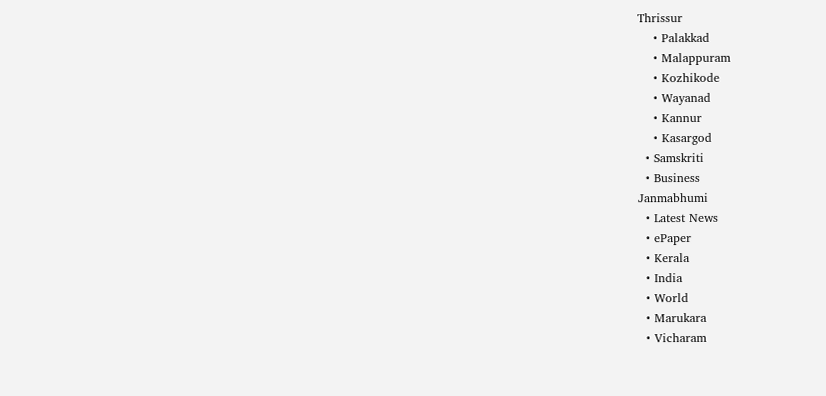Thrissur
    • Palakkad
    • Malappuram
    • Kozhikode
    • Wayanad
    • Kannur
    • Kasargod
  • Samskriti
  • Business
Janmabhumi
  • Latest News
  • ePaper
  • Kerala
  • India
  • World
  • Marukara
  • Vicharam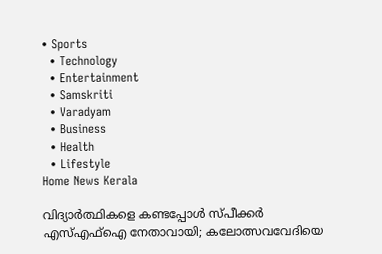• Sports
  • Technology
  • Entertainment
  • Samskriti
  • Varadyam
  • Business
  • Health
  • Lifestyle
Home News Kerala

വിദ്യാര്‍ത്ഥികളെ കണ്ടപ്പോള്‍ സ്പീക്കര്‍ എസ്എഫ്‌ഐ നേതാവായി; കലോത്സവവേദിയെ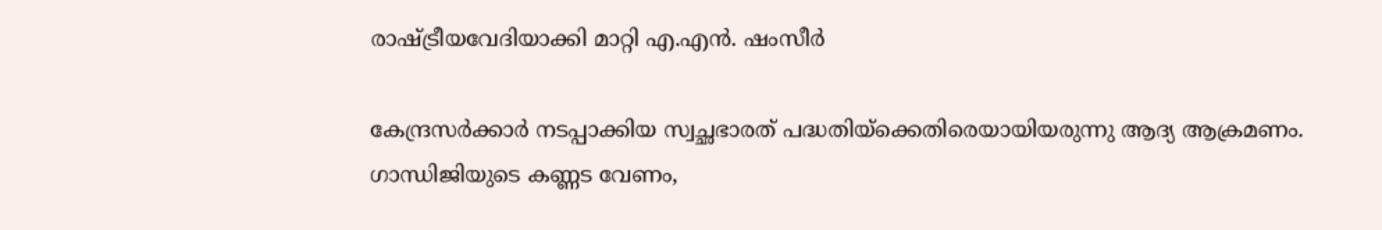രാഷ്‌ട്രീയവേദിയാക്കി മാറ്റി എ.എന്‍. ഷംസീര്‍

കേന്ദ്രസര്‍ക്കാര്‍ നടപ്പാക്കിയ സ്വച്ഛഭാരത് പദ്ധതിയ്‌ക്കെതിരെയായിയരുന്നു ആദ്യ ആക്രമണം. ഗാന്ധിജിയുടെ കണ്ണട വേണം,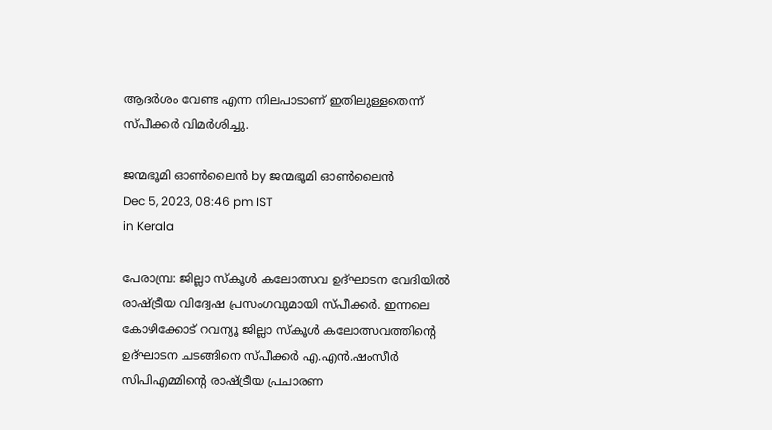ആദര്‍ശം വേണ്ട എന്ന നിലപാടാണ് ഇതിലുള്ളതെന്ന് സ്പീക്കര്‍ വിമര്‍ശിച്ചു.

ജന്മഭൂമി ഓണ്‍ലൈന്‍ by ജന്മഭൂമി ഓണ്‍ലൈന്‍
Dec 5, 2023, 08:46 pm IST
in Kerala

പേരാമ്പ്ര: ജില്ലാ സ്‌കൂള്‍ കലോത്സവ ഉദ്ഘാടന വേദിയില്‍ രാഷ്‌ട്രീയ വിദ്വേഷ പ്രസംഗവുമായി സ്പീക്കര്‍. ഇന്നലെ കോഴിക്കോട് റവന്യൂ ജില്ലാ സ്‌കൂള്‍ കലോത്സവത്തിന്റെ ഉദ്ഘാടന ചടങ്ങിനെ സ്പീക്കര്‍ എ.എന്‍.ഷംസീര്‍ സിപിഎമ്മിന്റെ രാഷ്‌ട്രീയ പ്രചാരണ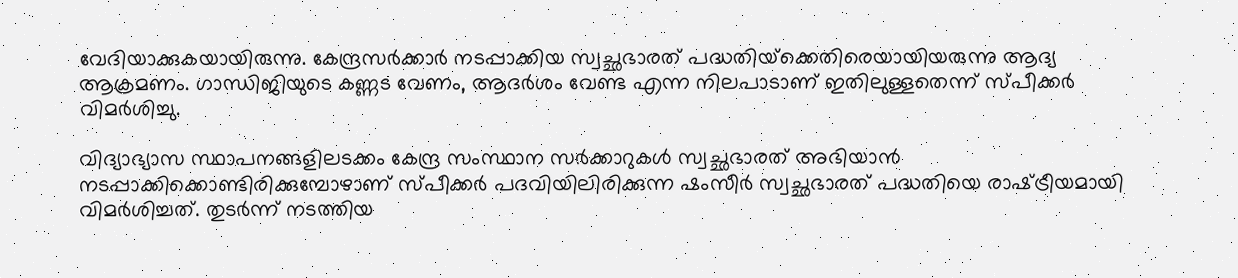വേദിയാക്കുകയായിരുന്നു. കേന്ദ്രസര്‍ക്കാര്‍ നടപ്പാക്കിയ സ്വച്ഛഭാരത് പദ്ധതിയ്‌ക്കെതിരെയായിയരുന്നു ആദ്യ ആക്രമണം. ഗാന്ധിജിയുടെ കണ്ണട വേണം, ആദര്‍ശം വേണ്ട എന്ന നിലപാടാണ് ഇതിലുള്ളതെന്ന് സ്പീക്കര്‍ വിമര്‍ശിച്ചു.

വിദ്യാഭ്യാസ സ്ഥാപനങ്ങളിലടക്കം കേന്ദ്ര സംസ്ഥാന സര്‍ക്കാറുകള്‍ സ്വച്ഛഭാരത് അഭിയാന്‍ നടപ്പാക്കിക്കൊണ്ടിരിക്കുമ്പോഴാണ് സ്പീക്കര്‍ പദവിയിലിരിക്കുന്ന ഷംസീര്‍ സ്വച്ഛഭാരത് പദ്ധതിയെ രാഷ്‌ട്രീയമായി വിമര്‍ശിച്ചത്. തുടര്‍ന്ന് നടത്തിയ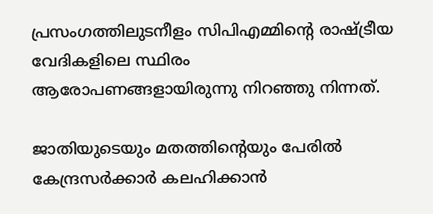പ്രസംഗത്തിലുടനീളം സിപിഎമ്മിന്റെ രാഷ്‌ട്രീയ വേദികളിലെ സ്ഥിരം ആരോപണങ്ങളായിരുന്നു നിറഞ്ഞു നിന്നത്.

ജാതിയുടെയും മതത്തിന്റെയും പേരില്‍ കേന്ദ്രസര്‍ക്കാര്‍ കലഹിക്കാന്‍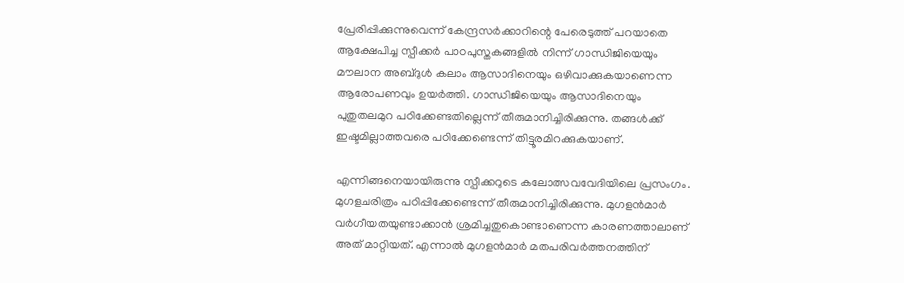പ്രേരിപ്പിക്കുന്നുവെന്ന് കേന്ദ്രസര്‍ക്കാറിന്റെ പേരെടുത്ത് പറയാതെ ആക്ഷേപിച്ച സ്പീക്കര്‍ പാഠപുസ്തകങ്ങളില്‍ നിന്ന് ഗാന്ധിജിയെയും മൗലാന അബ്ദുള്‍ കലാം ആസാദിനെയും ഒഴിവാക്കുകയാണെന്ന ആരോപണവും ഉയര്‍ത്തി. ഗാന്ധിജിയെയും ആസാദിനെയും പുതുതലമുറ പഠിക്കേണ്ടതില്ലെന്ന് തീരുമാനിച്ചിരിക്കുന്നു. തങ്ങള്‍ക്ക് ഇഷ്ടമില്ലാത്തവരെ പഠിക്കേണ്ടെന്ന് തിട്ടൂരമിറക്കുകയാണ്.

എന്നിങ്ങനെയായിരുന്നു സ്പീക്കറുടെ കലോത്സവവേദിയിലെ പ്രസംഗം. മുഗളചരിത്രം പഠിപ്പിക്കേണ്ടെന്ന് തീരുമാനിച്ചിരിക്കുന്നു. മുഗളന്‍മാര്‍ വര്‍ഗീയതയുണ്ടാക്കാന്‍ ശ്രമിച്ചതുകൊണ്ടാണെന്ന കാരണത്താലാണ് അത് മാറ്റിയത്. എന്നാല്‍ മുഗളന്‍മാര്‍ മതപരിവര്‍ത്തനത്തിന്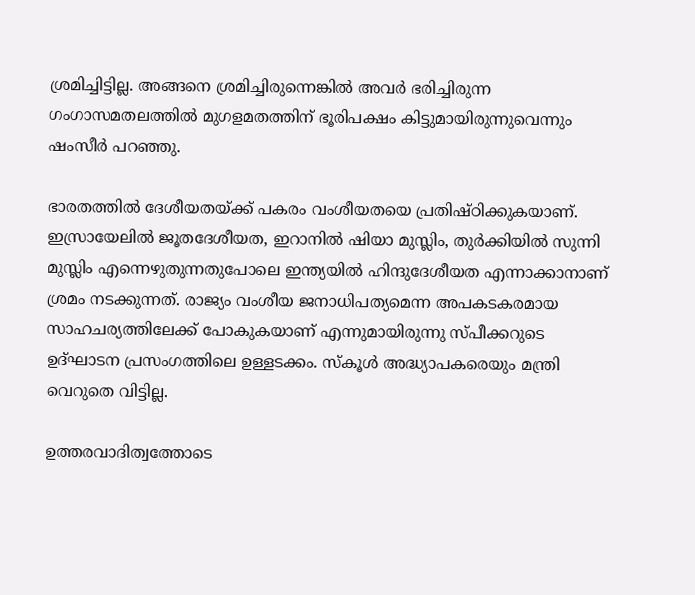ശ്രമിച്ചിട്ടില്ല. അങ്ങനെ ശ്രമിച്ചിരുന്നെങ്കില്‍ അവര്‍ ഭരിച്ചിരുന്ന ഗംഗാസമതലത്തില്‍ മുഗളമതത്തിന് ഭൂരിപക്ഷം കിട്ടുമായിരുന്നുവെന്നും ഷംസീര്‍ പറഞ്ഞു.

ഭാരതത്തില്‍ ദേശീയതയ്‌ക്ക് പകരം വംശീയതയെ പ്രതിഷ്ഠിക്കുകയാണ്. ഇസ്രായേലില്‍ ജൂതദേശീയത, ഇറാനില്‍ ഷിയാ മുസ്ലിം, തുര്‍ക്കിയില്‍ സുന്നി മുസ്ലിം എന്നെഴുതുന്നതുപോലെ ഇന്ത്യയില്‍ ഹിന്ദുദേശീയത എന്നാക്കാനാണ് ശ്രമം നടക്കുന്നത്. രാജ്യം വംശീയ ജനാധിപത്യമെന്ന അപകടകരമായ സാഹചര്യത്തിലേക്ക് പോകുകയാണ് എന്നുമായിരുന്നു സ്പീക്കറുടെ ഉദ്ഘാടന പ്രസംഗത്തിലെ ഉള്ളടക്കം. സ്‌കൂള്‍ അദ്ധ്യാപകരെയും മന്ത്രി വെറുതെ വിട്ടില്ല.

ഉത്തരവാദിത്വത്തോടെ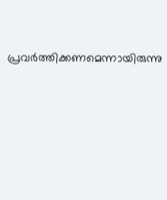പ്രവര്‍ത്തിക്കണമെന്നായിരുന്നു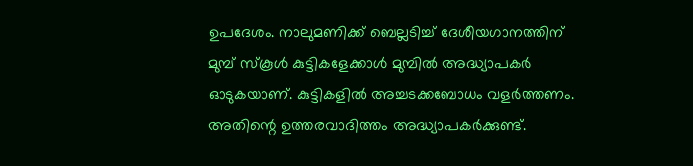ഉപദേശം. നാലുമണിക്ക് ബെല്ലടിച്ച് ദേശീയഗാനത്തിന് മുമ്പ് സ്‌കൂള്‍ കുട്ടികളേക്കാള്‍ മുമ്പില്‍ അദ്ധ്യാപകര്‍ ഓടുകയാണ്. കുട്ടികളില്‍ അച്ചടക്കബോധം വളര്‍ത്തണം. അതിന്റെ ഉത്തരവാദിത്തം അദ്ധ്യാപകര്‍ക്കുണ്ട്.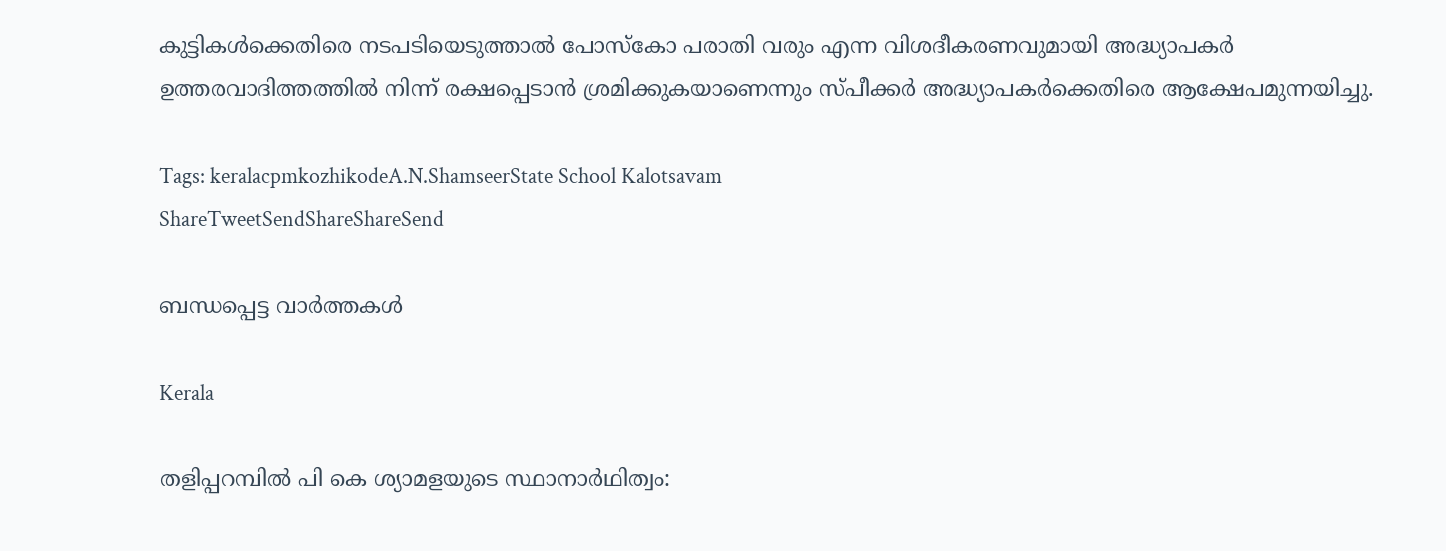കുട്ടികള്‍ക്കെതിരെ നടപടിയെടുത്താല്‍ പോസ്‌കോ പരാതി വരും എന്ന വിശദീകരണവുമായി അദ്ധ്യാപകര്‍ ഉത്തരവാദിത്തത്തില്‍ നിന്ന് രക്ഷപ്പെടാന്‍ ശ്രമിക്കുകയാണെന്നും സ്പീക്കര്‍ അദ്ധ്യാപകര്‍ക്കെതിരെ ആക്ഷേപമുന്നയിച്ചു.

Tags: keralacpmkozhikodeA.N.ShamseerState School Kalotsavam
ShareTweetSendShareShareSend

ബന്ധപ്പെട്ട വാര്‍ത്തകള്‍

Kerala

തളിപ്പറമ്പില്‍ പി കെ ശ്യാമളയുടെ സ്ഥാനാര്‍ഥിത്വം: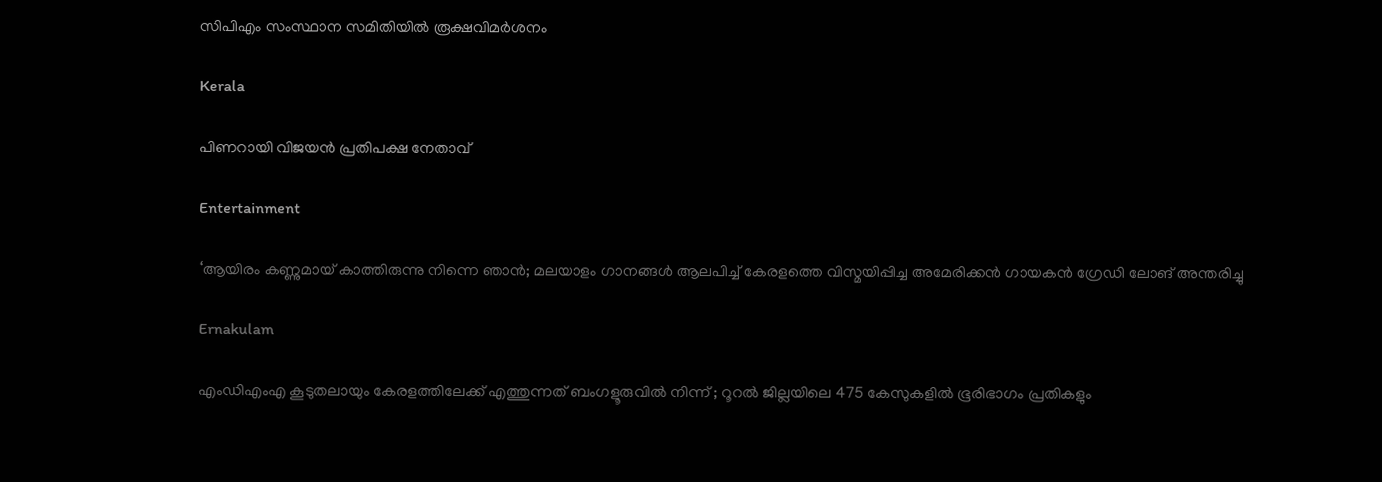സിപിഎം സംസ്ഥാന സമിതിയില്‍ രൂക്ഷവിമര്‍ശനം

Kerala

പിണറായി വിജയന്‍ പ്രതിപക്ഷ നേതാവ്

Entertainment

‘ആയിരം കണ്ണുമായ് കാത്തിരുന്നു നിന്നെ ഞാൻ; മലയാളം ഗാനങ്ങള്‍ ആലപിച്ച് കേരളത്തെ വിസ്മയിപ്പിച്ച അമേരിക്കന്‍ ഗായകന്‍ ഗ്രേഡി ലോങ് അന്തരിച്ചു

Ernakulam

എംഡിഎംഎ കൂടുതലായും കേരളത്തിലേക്ക് എത്തുന്നത് ബംഗളൂരുവിൽ നിന്ന് ; റൂറൽ ജില്ലയിലെ 475 കേസുകളിൽ ഭൂരിഭാഗം പ്രതികളും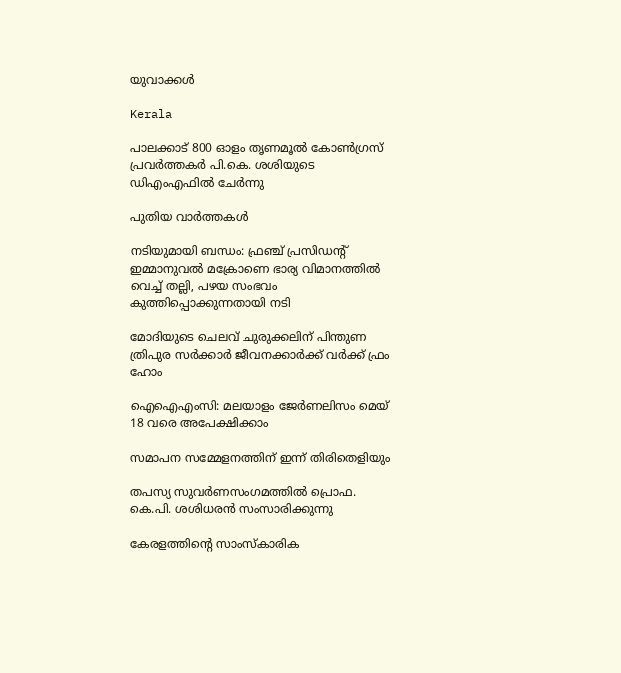യുവാക്കൾ

Kerala

പാലക്കാട് 800 ഓളം തൃണമൂല്‍ കോണ്‍ഗ്രസ് പ്രവര്‍ത്തകര്‍ പി.കെ. ശശിയുടെ ഡിഎംഎഫില്‍ ചേര്‍ന്നു

പുതിയ വാര്‍ത്തകള്‍

നടിയുമായി ബന്ധം: ഫ്രഞ്ച് പ്രസിഡന്റ് ഇമ്മാനുവൽ മക്രോണെ ഭാര്യ വിമാനത്തില്‍ വെച്ച് തല്ലി, പഴയ സംഭവം കുത്തിപ്പൊക്കുന്നതായി നടി

മോദിയുടെ ചെലവ് ചുരുക്കലിന് പിന്തുണ ത്രിപുര സര്‍ക്കാര്‍ ജീവനക്കാര്‍ക്ക് വര്‍ക്ക് ഫ്രം ഹോം

ഐഐഎംസി: മലയാളം ജേര്‍ണലിസം മെയ് 18 വരെ അപേക്ഷിക്കാം

സമാപന സമ്മേളനത്തിന് ഇന്ന് തിരിതെളിയും

തപസ്യ സുവര്‍ണസംഗമത്തില്‍ പ്രൊഫ. കെ.പി. ശശിധരന്‍ സംസാരിക്കുന്നു

കേരളത്തിന്റെ സാംസ്‌കാരിക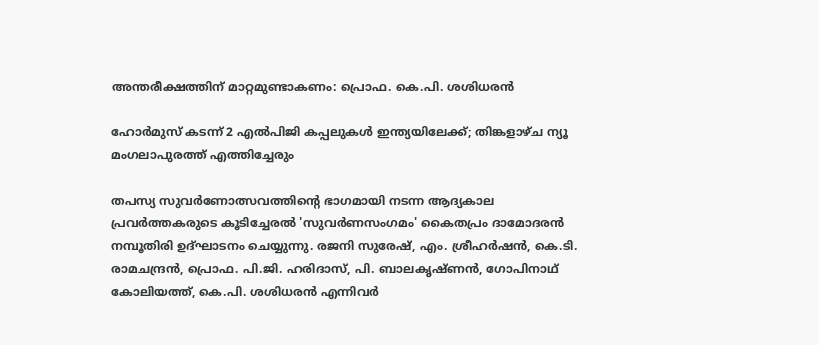അന്തരീക്ഷത്തിന് മാറ്റമുണ്ടാകണം: പ്രൊഫ. കെ.പി. ശശിധരന്‍

ഹോർമുസ് കടന്ന് 2 എൽപിജി കപ്പലുകൾ ഇന്ത്യയിലേക്ക്; തിങ്കളാഴ്ച ന്യൂ മംഗലാപുരത്ത് എത്തിച്ചേരും

തപസ്യ സുവര്‍ണോത്സവത്തിന്റെ ഭാഗമായി നടന്ന ആദ്യകാല പ്രവര്‍ത്തകരുടെ കൂടിച്ചേരല്‍ 'സുവര്‍ണസംഗമം' കൈതപ്രം ദാമോദരന്‍ നമ്പൂതിരി ഉദ്ഘാടനം ചെയ്യുന്നു. രജനി സുരേഷ്, എം. ശ്രീഹര്‍ഷന്‍, കെ.ടി. രാമചന്ദ്രന്‍, പ്രൊഫ. പി.ജി. ഹരിദാസ്, പി. ബാലകൃഷ്ണന്‍, ഗോപിനാഥ് കോലിയത്ത്, കെ.പി. ശശിധരന്‍ എന്നിവര്‍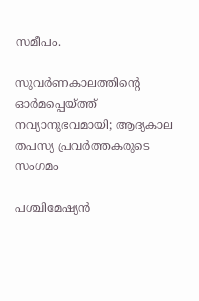സമീപം.

സുവര്‍ണകാലത്തിന്റെ ഓര്‍മപ്പെയ്‌ത്ത് നവ്യാനുഭവമായി; ആദ്യകാല തപസ്യ പ്രവര്‍ത്തകരുടെ സംഗമം

പശ്ചിമേഷ്യൻ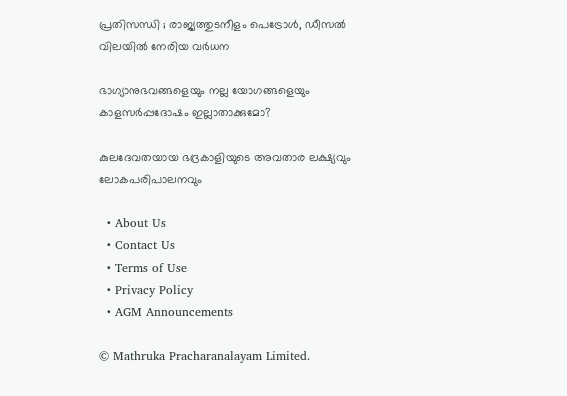പ്രതിസന്ധി ; രാജ്യത്തുടനീളം പെട്രോൾ, ഡീസൽ വിലയിൽ നേരിയ വർധന

ഭാഗ്യാനുഭവങ്ങളെയും നല്ല യോഗങ്ങളെയും കാളസര്‍പ്പദോഷം ഇല്ലാതാക്കുമോ?

കുലദേവതയായ ഭദ്രകാളിയുടെ അവതാര ലക്ഷ്യവും ലോകപരിപാലനവും

  • About Us
  • Contact Us
  • Terms of Use
  • Privacy Policy
  • AGM Announcements

© Mathruka Pracharanalayam Limited.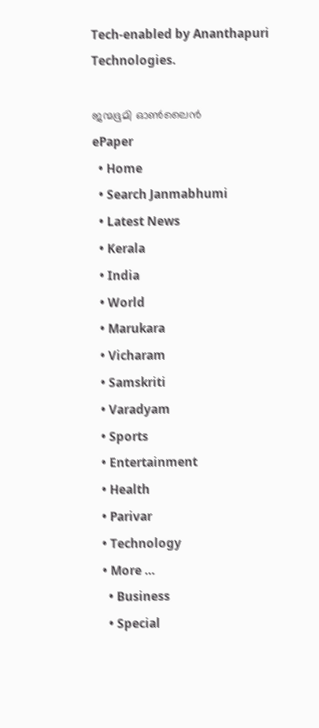Tech-enabled by Ananthapuri Technologies.

ജന്മഭൂമി ഓണ്‍ലൈന്‍
ePaper
  • Home
  • Search Janmabhumi
  • Latest News
  • Kerala
  • India
  • World
  • Marukara
  • Vicharam
  • Samskriti
  • Varadyam
  • Sports
  • Entertainment
  • Health
  • Parivar
  • Technology
  • More …
    • Business
    • Special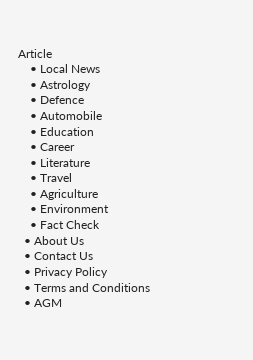Article
    • Local News
    • Astrology
    • Defence
    • Automobile
    • Education
    • Career
    • Literature
    • Travel
    • Agriculture
    • Environment
    • Fact Check
  • About Us
  • Contact Us
  • Privacy Policy
  • Terms and Conditions
  • AGM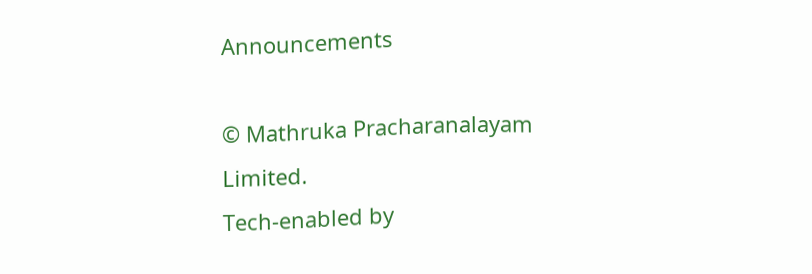Announcements

© Mathruka Pracharanalayam Limited.
Tech-enabled by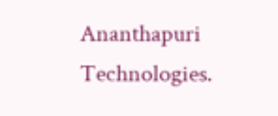Ananthapuri Technologies.